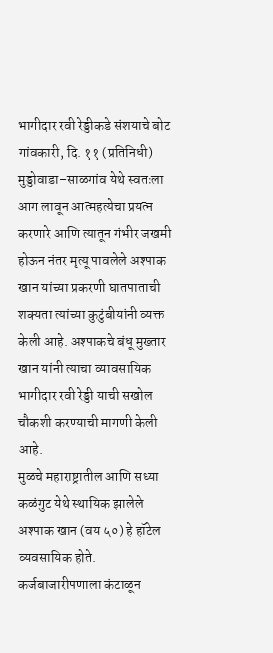भागीदार रवी रेड्डीकडे संशयाचे बोट
गांवकारी, दि. ११ (प्रतिनिधी)
मुड्डोवाडा–साळगांव येथे स्वतःला आग लावून आत्महत्येचा प्रयत्न करणारे आणि त्यातून गंभीर जखमी होऊन नंतर मृत्यू पावलेले अश्पाक खान यांच्या प्रकरणी घातपाताची शक्यता त्यांच्या कुटुंबीयांनी व्यक्त केली आहे. अश्पाकचे बंधू मुख्तार खान यांनी त्याचा व्यावसायिक भागीदार रवी रेड्डी याची सखोल चौकशी करण्याची मागणी केली आहे.
मुळचे महाराष्ट्रातील आणि सध्या कळंगुट येथे स्थायिक झालेले अश्पाक खान (वय ५०) हे हॉटेल व्यवसायिक होते. कर्जबाजारीपणाला कंटाळून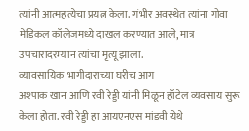त्यांनी आत्महत्येचा प्रयत्न केला. गंभीर अवस्थेत त्यांना गोवा मेडिकल कॉलेजमध्ये दाखल करण्यात आले, मात्र उपचारादरम्यान त्यांचा मृत्यू झाला.
व्यावसायिक भागीदाराच्या घरीच आग
अश्पाक खान आणि रवी रेड्डी यांनी मिळून हॉटेल व्यवसाय सुरू केला होता. रवी रेड्डी हा आयएनएस मांडवी येथे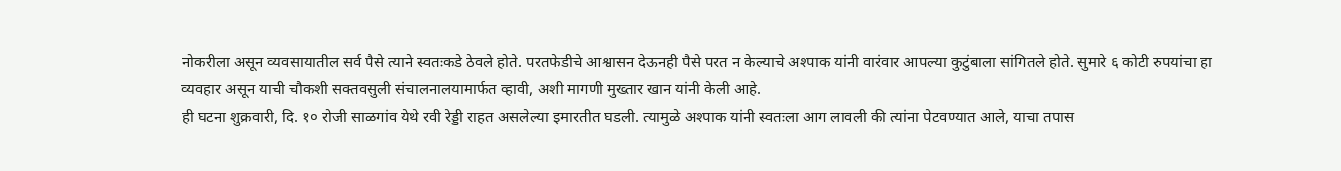नोकरीला असून व्यवसायातील सर्व पैसे त्याने स्वतःकडे ठेवले होते. परतफेडीचे आश्वासन देऊनही पैसे परत न केल्याचे अश्पाक यांनी वारंवार आपल्या कुटुंबाला सांगितले होते. सुमारे ६ कोटी रुपयांचा हा व्यवहार असून याची चौकशी सक्तवसुली संचालनालयामार्फत व्हावी, अशी मागणी मुख्तार खान यांनी केली आहे.
ही घटना शुक्रवारी, दि. १० रोजी साळगांव येथे रवी रेड्डी राहत असलेल्या इमारतीत घडली. त्यामुळे अश्पाक यांनी स्वतःला आग लावली की त्यांना पेटवण्यात आले, याचा तपास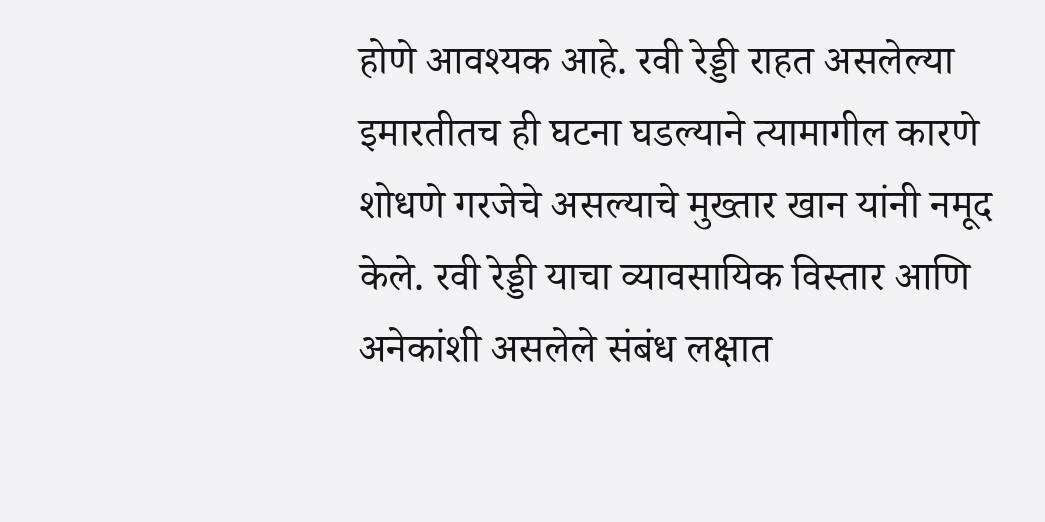होणे आवश्यक आहे. रवी रेड्डी राहत असलेल्या इमारतीतच ही घटना घडल्याने त्यामागील कारणे शोधणे गरजेचे असल्याचे मुख्तार खान यांनी नमूद केले. रवी रेड्डी याचा व्यावसायिक विस्तार आणि अनेकांशी असलेले संबंध लक्षात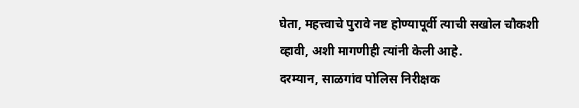घेता, महत्त्वाचे पुरावे नष्ट होण्यापूर्वी त्याची सखोल चौकशी व्हावी, अशी मागणीही त्यांनी केली आहे.
दरम्यान, साळगांव पोलिस निरीक्षक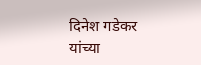दिनेश गडेकर यांच्या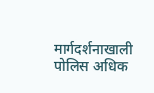मार्गदर्शनाखाली पोलिस अधिक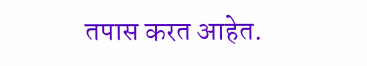तपास करत आहेत.